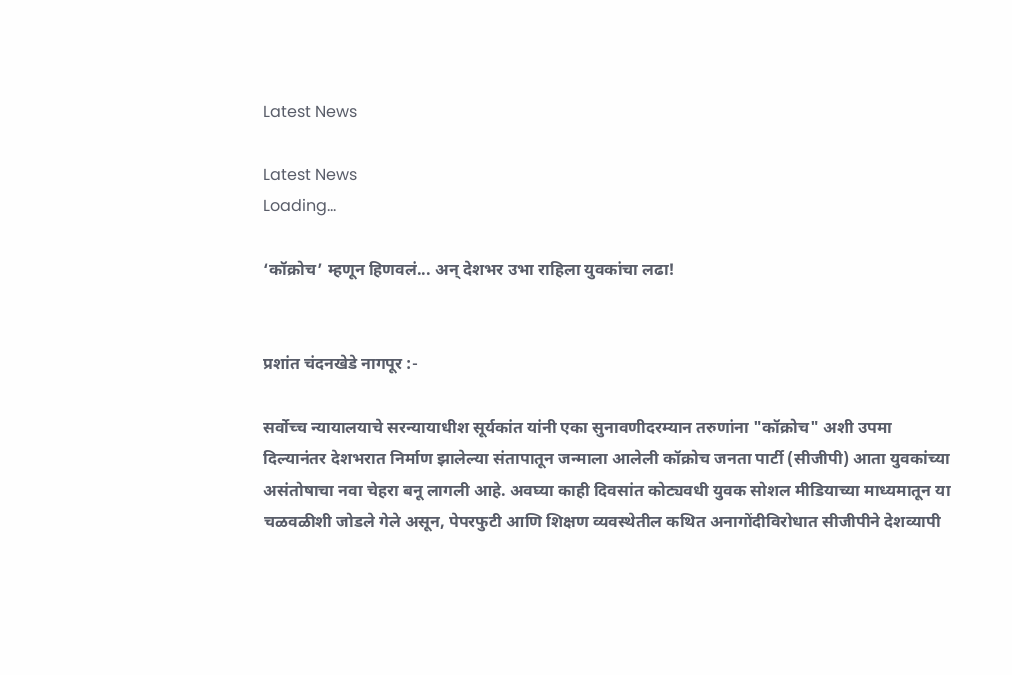Latest News

Latest News
Loading...

‘कॉक्रोच’ म्हणून हिणवलं... अन् देशभर उभा राहिला युवकांचा लढा!


प्रशांत चंदनखेडे नागपूर :-

सर्वोच्च न्यायालयाचे सरन्यायाधीश सूर्यकांत यांनी एका सुनावणीदरम्यान तरुणांना "कॉक्रोच" अशी उपमा दिल्यानंतर देशभरात निर्माण झालेल्या संतापातून जन्माला आलेली कॉक्रोच जनता पार्टी (सीजीपी) आता युवकांच्या असंतोषाचा नवा चेहरा बनू लागली आहे. अवघ्या काही दिवसांत कोट्यवधी युवक सोशल मीडियाच्या माध्यमातून या चळवळीशी जोडले गेले असून, पेपरफुटी आणि शिक्षण व्यवस्थेतील कथित अनागोंदीविरोधात सीजीपीने देशव्यापी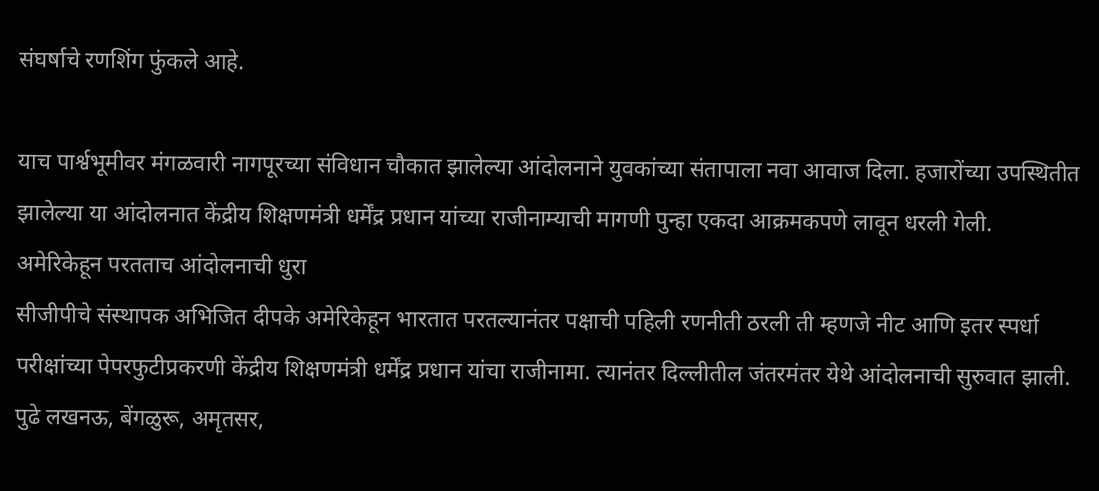संघर्षाचे रणशिंग फुंकले आहे.

याच पार्श्वभूमीवर मंगळवारी नागपूरच्या संविधान चौकात झालेल्या आंदोलनाने युवकांच्या संतापाला नवा आवाज दिला. हजारोंच्या उपस्थितीत झालेल्या या आंदोलनात केंद्रीय शिक्षणमंत्री धर्मेंद्र प्रधान यांच्या राजीनाम्याची मागणी पुन्हा एकदा आक्रमकपणे लावून धरली गेली.
अमेरिकेहून परतताच आंदोलनाची धुरा
सीजीपीचे संस्थापक अभिजित दीपके अमेरिकेहून भारतात परतल्यानंतर पक्षाची पहिली रणनीती ठरली ती म्हणजे नीट आणि इतर स्पर्धा परीक्षांच्या पेपरफुटीप्रकरणी केंद्रीय शिक्षणमंत्री धर्मेंद्र प्रधान यांचा राजीनामा. त्यानंतर दिल्लीतील जंतरमंतर येथे आंदोलनाची सुरुवात झाली. पुढे लखनऊ, बेंगळुरू, अमृतसर,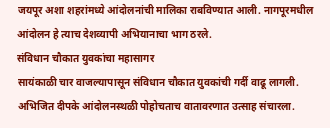जयपूर अशा शहरांमध्ये आंदोलनांची मालिका राबविण्यात आली. नागपूरमधील आंदोलन हे त्याच देशव्यापी अभियानाचा भाग ठरले.
संविधान चौकात युवकांचा महासागर
सायंकाळी चार वाजल्यापासून संविधान चौकात युवकांची गर्दी वाढू लागली. अभिजित दीपके आंदोलनस्थळी पोहोचताच वातावरणात उत्साह संचारला.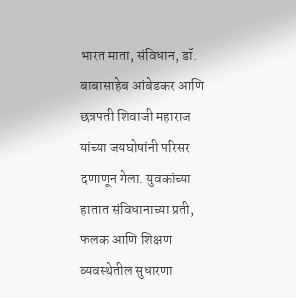भारत माता, संविधान, डॉ. बाबासाहेब आंबेडकर आणि छत्रपती शिवाजी महाराज यांच्या जयघोषांनी परिसर दणाणून गेला. युवकांच्या हातात संविधानाच्या प्रती, फलक आणि शिक्षण व्यवस्थेतील सुधारणा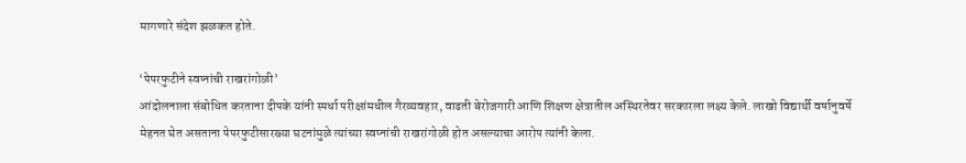मागणारे संदेश झळकत होते.

‘पेपरफुटीने स्वप्नांची राखरांगोळी’
आंदोलनाला संबोधित करताना दीपके यांनी स्पर्धा परीक्षांमधील गैरव्यवहार, वाढती बेरोजगारी आणि शिक्षण क्षेत्रातील अस्थिरतेवर सरकारला लक्ष्य केले. लाखो विद्यार्थी वर्षानुवर्षे मेहनत घेत असताना पेपरफुटीसारख्या घटनांमुळे त्यांच्या स्वप्नांची राखरांगोळी होत असल्याचा आरोप त्यांनी केला.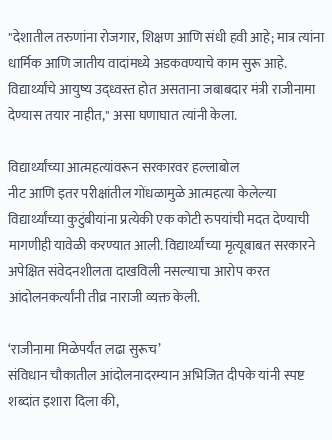"देशातील तरुणांना रोजगार, शिक्षण आणि संधी हवी आहे; मात्र त्यांना धार्मिक आणि जातीय वादांमध्ये अडकवण्याचे काम सुरू आहे. विद्यार्थ्यांचे आयुष्य उद्ध्वस्त होत असताना जबाबदार मंत्री राजीनामा देण्यास तयार नाहीत," असा घणाघात त्यांनी केला.

विद्यार्थ्यांच्या आत्महत्यांवरून सरकारवर हल्लाबोल
नीट आणि इतर परीक्षांतील गोंधळामुळे आत्महत्या केलेल्या विद्यार्थ्यांच्या कुटुंबीयांना प्रत्येकी एक कोटी रुपयांची मदत देण्याची मागणीही यावेळी करण्यात आली. विद्यार्थ्यांच्या मृत्यूबाबत सरकारने अपेक्षित संवेदनशीलता दाखविली नसल्याचा आरोप करत आंदोलनकर्त्यांनी तीव्र नाराजी व्यक्त केली.

‘राजीनामा मिळेपर्यंत लढा सुरूच’
संविधान चौकातील आंदोलनादरम्यान अभिजित दीपके यांनी स्पष्ट शब्दांत इशारा दिला की,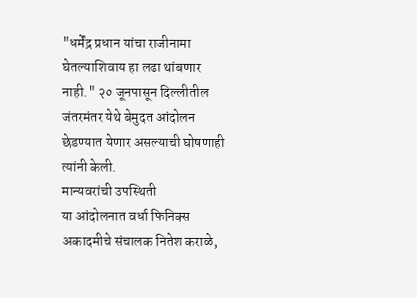"धर्मेंद्र प्रधान यांचा राजीनामा घेतल्याशिवाय हा लढा थांबणार नाही." २० जूनपासून दिल्लीतील जंतरमंतर येथे बेमुदत आंदोलन छेडण्यात येणार असल्याची घोषणाही त्यांनी केली.
मान्यवरांची उपस्थिती
या आंदोलनात वर्धा फिनिक्स अकादमीचे संचालक नितेश कराळे,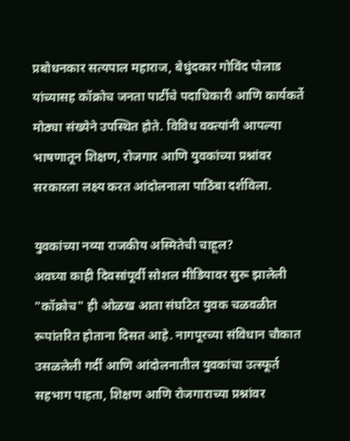प्रबोधनकार सत्यपाल महाराज, बेधुंदकार गोविंद पोलाड यांच्यासह कॉक्रोच जनता पार्टीचे पदाधिकारी आणि कार्यकर्ते मोठ्या संख्येने उपस्थित होते. विविध वक्त्यांनी आपल्या भाषणातून शिक्षण, रोजगार आणि युवकांच्या प्रश्नांवर सरकारला लक्ष्य करत आंदोलनाला पाठिंबा दर्शविला.

युवकांच्या नव्या राजकीय अस्मितेची चाहूल?
अवघ्या काही दिवसांपूर्वी सोशल मीडियावर सुरू झालेली "कॉक्रोच" ही ओळख आता संघटित युवक चळवळीत रूपांतरित होताना दिसत आहे. नागपूरच्या संविधान चौकात उसळलेली गर्दी आणि आंदोलनातील युवकांचा उत्स्फूर्त सहभाग पाहता, शिक्षण आणि रोजगाराच्या प्रश्नांवर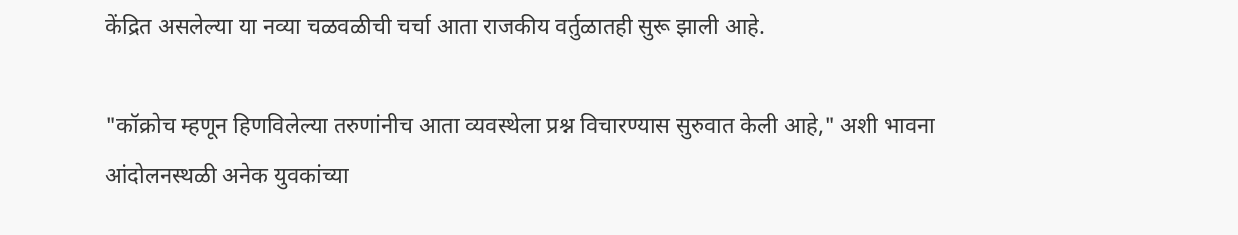केंद्रित असलेल्या या नव्या चळवळीची चर्चा आता राजकीय वर्तुळातही सुरू झाली आहे.

"कॉक्रोच म्हणून हिणविलेल्या तरुणांनीच आता व्यवस्थेला प्रश्न विचारण्यास सुरुवात केली आहे," अशी भावना आंदोलनस्थळी अनेक युवकांच्या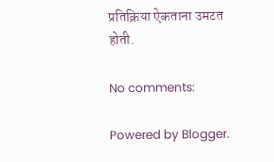प्रतिक्रिया ऐकताना उमटत होती.

No comments:

Powered by Blogger.